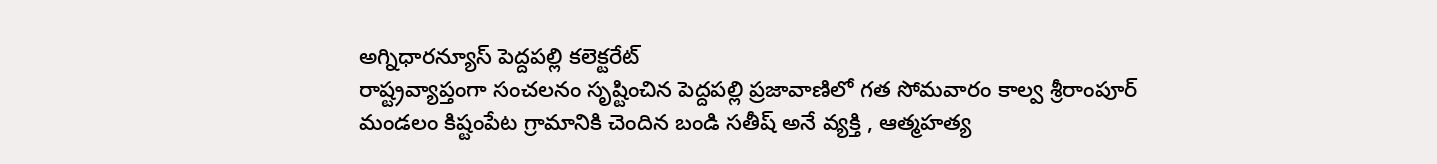అగ్నిధారన్యూస్ పెద్దపల్లి కలెక్టరేట్
రాష్ట్రవ్యాప్తంగా సంచలనం సృష్టించిన పెద్దపల్లి ప్రజావాణిలో గత సోమవారం కాల్వ శ్రీరాంపూర్ మండలం కిష్టంపేట గ్రామానికి చెందిన బండి సతీష్ అనే వ్యక్తి , ఆత్మహత్య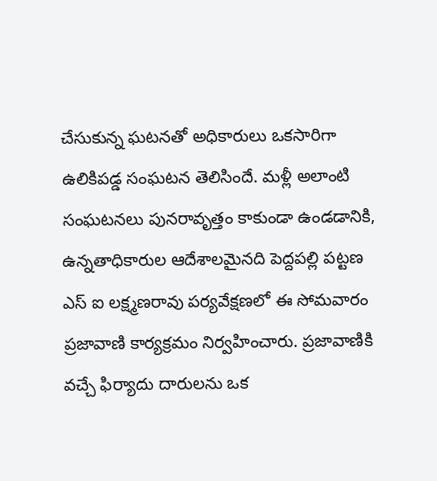చేసుకున్న ఘటనతో అధికారులు ఒకసారిగా ఉలికిపడ్డ సంఘటన తెలిసిందే. మళ్లీ అలాంటి సంఘటనలు పునరావృత్తం కాకుండా ఉండడానికి, ఉన్నతాధికారుల ఆదేశాలమైనది పెద్దపల్లి పట్టణ ఎస్ ఐ లక్ష్మణరావు పర్యవేక్షణలో ఈ సోమవారం ప్రజావాణి కార్యక్రమం నిర్వహించారు. ప్రజావాణికి వచ్చే ఫిర్యాదు దారులను ఒక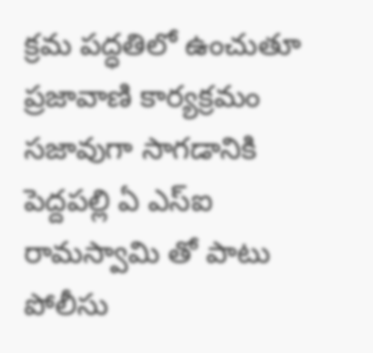క్రమ పద్ధతిలో ఉంచుతూ ప్రజావాణి కార్యక్రమం సజావుగా సాగడానికి పెద్దపల్లి ఏ ఎస్ఐ రామస్వామి తో పాటు పోలీసు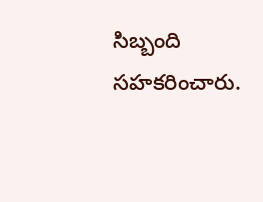సిబ్బంది సహకరించారు.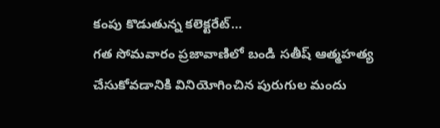కంపు కొడుతున్న కలెక్టరేట్…
గత సోమవారం ప్రజావాణిలో బండి సతీష్ ఆత్మహత్య చేసుకోవడానికి వినియోగించిన పురుగుల మందు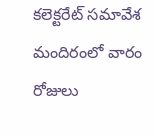కలెక్టరేట్ సమావేశ మందిరంలో వారం రోజులు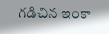గడిచిన ఇంకా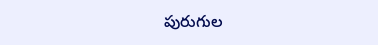పురుగుల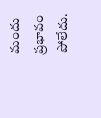మందు ప్రభావం పోలేదు.